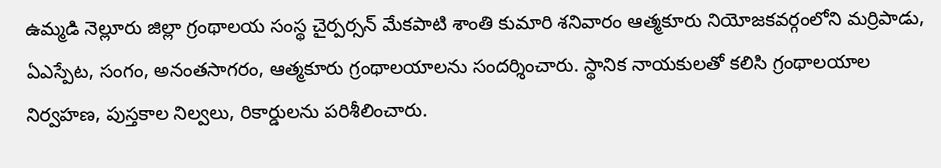ఉమ్మడి నెల్లూరు జిల్లా గ్రంథాలయ సంస్థ చైర్పర్సన్ మేకపాటి శాంతి కుమారి శనివారం ఆత్మకూరు నియోజకవర్గంలోని మర్రిపాడు, ఏఎస్పేట, సంగం, అనంతసాగరం, ఆత్మకూరు గ్రంథాలయాలను సందర్శించారు. స్థానిక నాయకులతో కలిసి గ్రంథాలయాల నిర్వహణ, పుస్తకాల నిల్వలు, రికార్డులను పరిశీలించారు.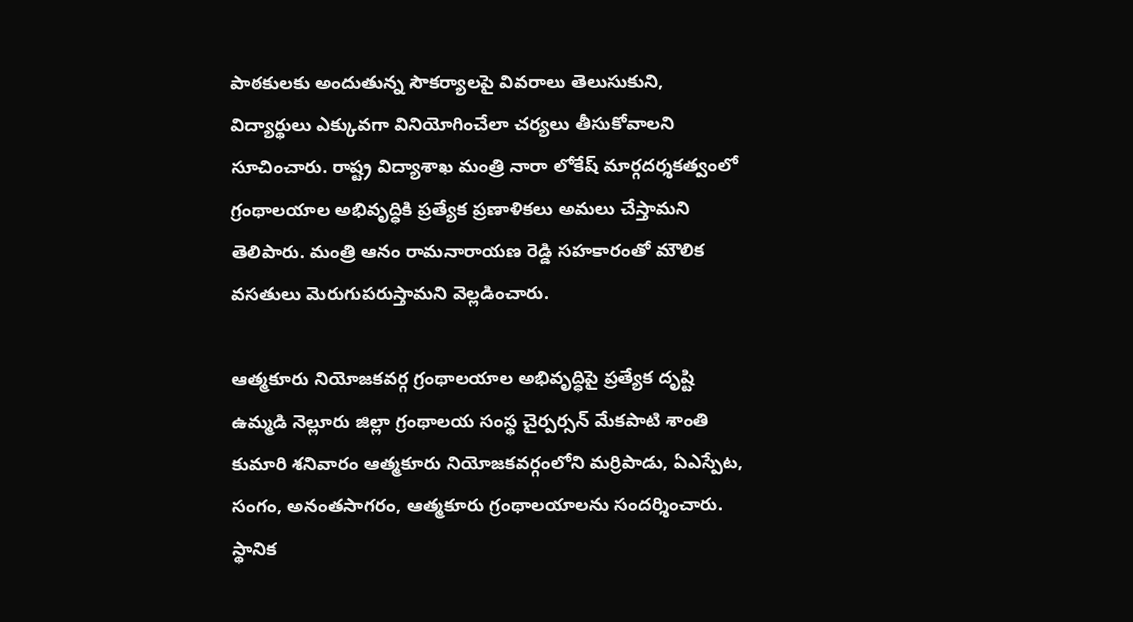పాఠకులకు అందుతున్న సౌకర్యాలపై వివరాలు తెలుసుకుని, విద్యార్థులు ఎక్కువగా వినియోగించేలా చర్యలు తీసుకోవాలని సూచించారు. రాష్ట్ర విద్యాశాఖ మంత్రి నారా లోకేష్ మార్గదర్శకత్వంలో గ్రంథాలయాల అభివృద్ధికి ప్రత్యేక ప్రణాళికలు అమలు చేస్తామని తెలిపారు. మంత్రి ఆనం రామనారాయణ రెడ్డి సహకారంతో మౌలిక వసతులు మెరుగుపరుస్తామని వెల్లడించారు.

ఆత్మకూరు నియోజకవర్గ గ్రంథాలయాల అభివృద్ధిపై ప్రత్యేక దృష్టి
ఉమ్మడి నెల్లూరు జిల్లా గ్రంథాలయ సంస్థ చైర్పర్సన్ మేకపాటి శాంతి కుమారి శనివారం ఆత్మకూరు నియోజకవర్గంలోని మర్రిపాడు, ఏఎస్పేట, సంగం, అనంతసాగరం, ఆత్మకూరు గ్రంథాలయాలను సందర్శించారు. స్థానిక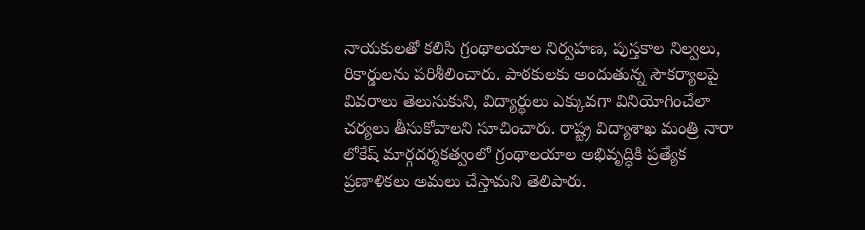నాయకులతో కలిసి గ్రంథాలయాల నిర్వహణ, పుస్తకాల నిల్వలు, రికార్డులను పరిశీలించారు. పాఠకులకు అందుతున్న సౌకర్యాలపై వివరాలు తెలుసుకుని, విద్యార్థులు ఎక్కువగా వినియోగించేలా చర్యలు తీసుకోవాలని సూచించారు. రాష్ట్ర విద్యాశాఖ మంత్రి నారా లోకేష్ మార్గదర్శకత్వంలో గ్రంథాలయాల అభివృద్ధికి ప్రత్యేక ప్రణాళికలు అమలు చేస్తామని తెలిపారు.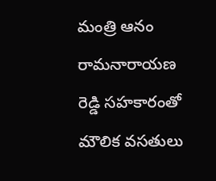మంత్రి ఆనం రామనారాయణ రెడ్డి సహకారంతో మౌలిక వసతులు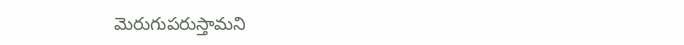మెరుగుపరుస్తామని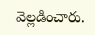వెల్లడించారు.